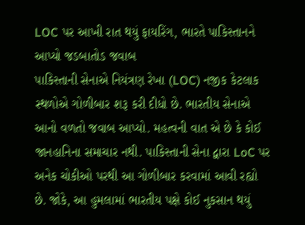LOC પર આખી રાત થયું ફાયરિંગ, ભારતે પાકિસ્તાનને આપ્યો જડબાતોડ જવાબ
પાકિસ્તાની સેનાએ નિયંત્રણ રેખા (LOC) નજીક કેટલાક સ્થળોએ ગોળીબાર શરૂ કરી દીધો છે. ભારતીય સેનાએ આનો વળતો જવાબ આપ્યો. મહત્વની વાત એ છે કે કોઈ જાનહાનિના સમાચાર નથી. પાકિસ્તાની સેના દ્વારા LoC પર અનેક ચોકીઓ પરથી આ ગોળીબાર કરવામાં આવી રહ્યો છે. જોકે, આ હુમલામાં ભારતીય પક્ષે કોઈ નુકસાન થયું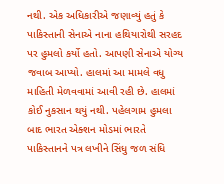નથી. એક અધિકારીએ જણાવ્યું હતું કે પાકિસ્તાની સેનાએ નાના હથિયારોથી સરહદ પર હુમલો કર્યો હતો. આપણી સેનાએ યોગ્ય જવાબ આપ્યો. હાલમાં આ મામલે વધુ માહિતી મેળવવામાં આવી રહી છે. હાલમાં કોઈ નુકસાન થયું નથી. પહેલગામ હુમલા બાદ ભારત એક્શન મોડમાં ભારતે પાકિસ્તાનને પત્ર લખીને સિંધુ જળ સંધિ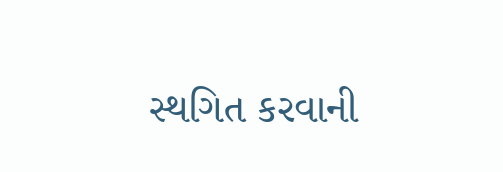સ્થગિત કરવાની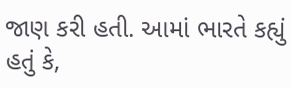જાણ કરી હતી. આમાં ભારતે કહ્યું હતું કે,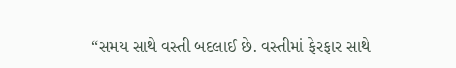“સમય સાથે વસ્તી બદલાઈ છે. વસ્તીમાં ફેરફાર સાથે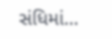સંધિમાં…